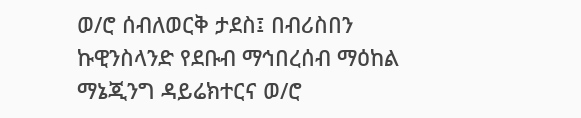ወ/ሮ ሰብለወርቅ ታደስ፤ በብሪስበን ኩዊንስላንድ የደቡብ ማኅበረሰብ ማዕከል ማኔጂንግ ዳይሬክተርና ወ/ሮ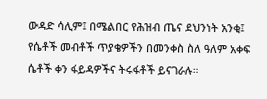ውዳድ ሳሊም፤ በሜልበር የሕዝብ ጤና ደህንነት አንቂ፤ የሴቶች መብቶች ጥያቄዎችን በመንቀስ ስለ ዓለም አቀፍ ሴቶች ቀን ፋይዳዎችና ትሩፋቶች ይናገራሉ።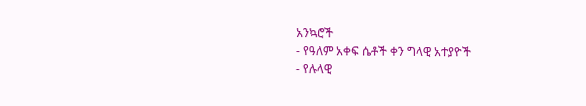አንኳሮች
- የዓለም አቀፍ ሴቶች ቀን ግላዊ አተያዮች
- የሉላዊ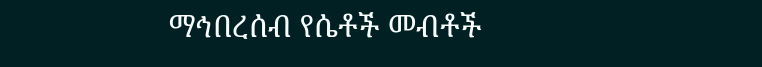ማኅበረሰብ የሴቶች መብቶች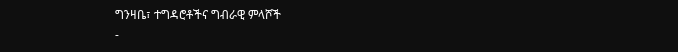ግንዛቤ፣ ተግዳሮቶችና ግብራዊ ምላሾች
-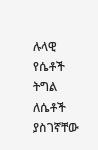ሉላዊ የሴቶች ትግል ለሴቶች ያስገኛቸው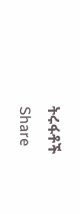ትሩፋቶች
Share